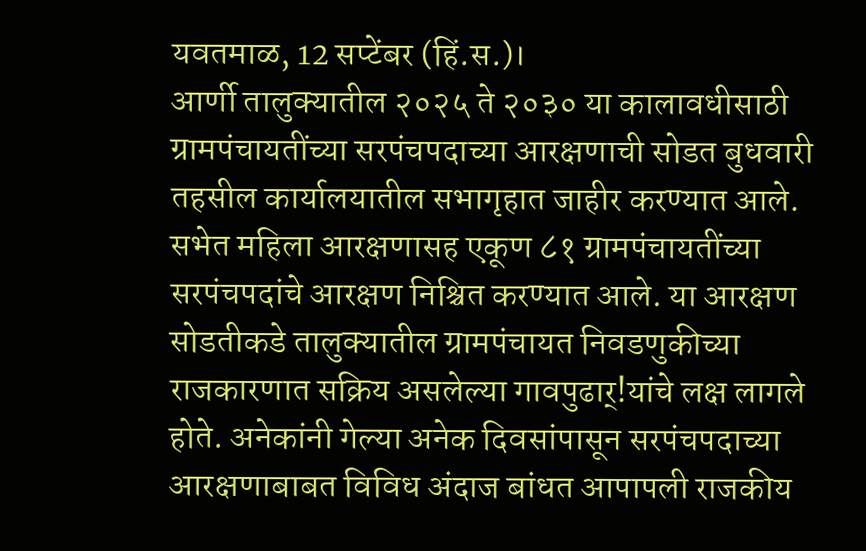यवतमाळ, 12 सप्टेंबर (हिं.स.)।
आर्णी तालुक्यातील २०२५ ते २०३० या कालावधीसाठी ग्रामपंचायतींच्या सरपंचपदाच्या आरक्षणाची सोडत बुधवारी तहसील कार्यालयातील सभागृहात जाहीर करण्यात आले. सभेत महिला आरक्षणासह एकूण ८१ ग्रामपंचायतींच्या सरपंचपदांचे आरक्षण निश्चित करण्यात आले. या आरक्षण सोडतीकडे तालुक्यातील ग्रामपंचायत निवडणुकीच्या राजकारणात सक्रिय असलेल्या गावपुढार्!यांचे लक्ष लागले होते. अनेकांनी गेल्या अनेक दिवसांपासून सरपंचपदाच्या आरक्षणाबाबत विविध अंदाज बांधत आपापली राजकीय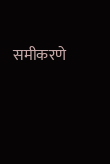समीकरणे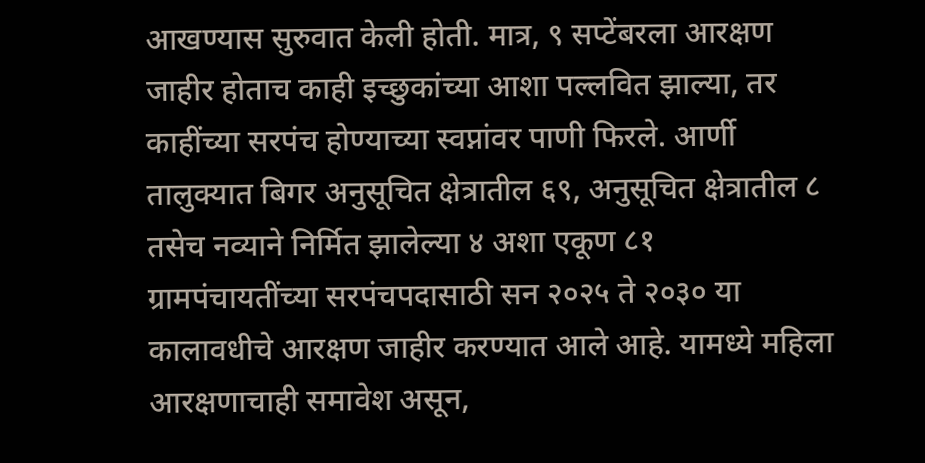आखण्यास सुरुवात केली होती. मात्र, ९ सप्टेंबरला आरक्षण जाहीर होताच काही इच्छुकांच्या आशा पल्लवित झाल्या, तर काहींच्या सरपंच होण्याच्या स्वप्नांवर पाणी फिरले. आर्णी तालुक्यात बिगर अनुसूचित क्षेत्रातील ६९, अनुसूचित क्षेत्रातील ८ तसेच नव्याने निर्मित झालेल्या ४ अशा एकूण ८१ ग्रामपंचायतींच्या सरपंचपदासाठी सन २०२५ ते २०३० या कालावधीचे आरक्षण जाहीर करण्यात आले आहे. यामध्ये महिला आरक्षणाचाही समावेश असून,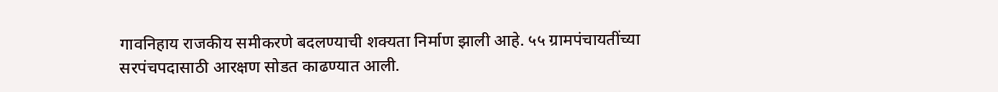गावनिहाय राजकीय समीकरणे बदलण्याची शक्यता निर्माण झाली आहे. ५५ ग्रामपंचायतींच्या सरपंचपदासाठी आरक्षण सोडत काढण्यात आली.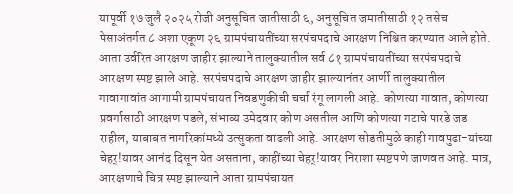यापूर्वी १७ जुलै २०२५ रोजी अनुसूचित जातीसाठी ६, अनुसूचित जमातीसाठी १२ तसेच पेसाअंतर्गत ८ अशा एकूण २६ ग्रामपंचायतींच्या सरपंचपदाचे आरक्षण निश्चित करण्यात आले होते. आता उर्वरित आरक्षण जाहीर झाल्याने तालुक्यातील सर्व ८१ ग्रामपंचायतींच्या सरपंचपदाचे आरक्षण स्पष्ट झाले आहे. सरपंचपदाचे आरक्षण जाहीर झाल्यानंतर आर्णी तालुक्यातील गावागावांत आगामी ग्रामपंचायत निवडणुकीची चर्चा रंगू लागली आहे. कोणत्या गावात, कोणत्या प्रवर्गासाठी आरक्षण पडले, संभाव्य उमेदवार कोण असतील आणि कोणत्या गटाचे पारडे जड राहील, याबाबत नागरिकांमध्ये उत्सुकता वाढली आहे. आरक्षण सोडतीमुळे काही गावपुढा-यांच्या चेहर्!यावर आनंद दिसून येत असताना, काहींच्या चेहर्!यावर निराशा स्पष्टपणे जाणवत आहे. मात्र, आरक्षणाचे चित्र स्पष्ट झाल्याने आता ग्रामपंचायत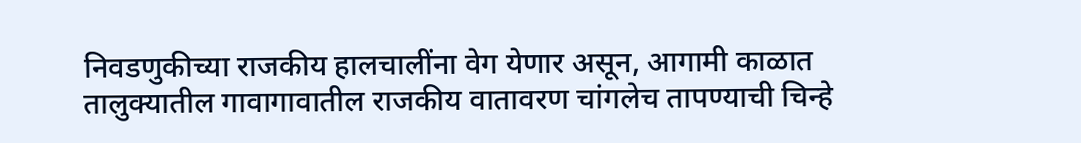निवडणुकीच्या राजकीय हालचालींना वेग येणार असून, आगामी काळात तालुक्यातील गावागावातील राजकीय वातावरण चांगलेच तापण्याची चिन्हे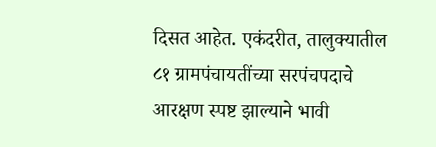दिसत आहेत. एकंदरीत, तालुक्यातील ८१ ग्रामपंचायतींच्या सरपंचपदाचे आरक्षण स्पष्ट झाल्याने भावी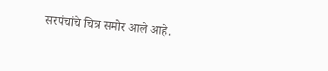सरपंचांचे चित्र समोर आले आहे.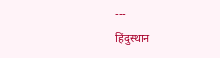---
हिंदुस्थान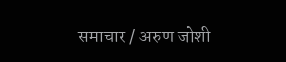समाचार / अरुण जोशी